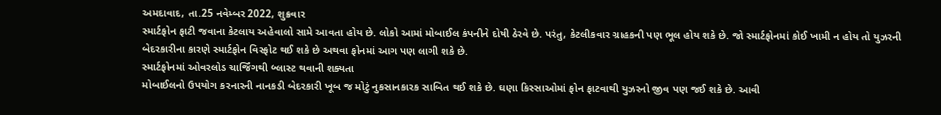અમદાવાદ, તા.25 નવેમ્બર 2022, શુક્રવાર
સ્માર્ટફોન ફાટી જવાના કેટલાય અહેવાલો સામે આવતા હોય છે. લોકો આમાં મોબાઈલ કંપનીને દોષી ઠેરવે છે. પરંતુ, કેટલીકવાર ગ્રાહકની પણ ભૂલ હોય શકે છે. જો સ્માર્ટફોનમાં કોઈ ખામી ન હોય તો યુઝરની બેદરકારીના કારણે સ્માર્ટફોન વિસ્ફોટ થઈ શકે છે અથવા ફોનમાં આગ પણ લાગી શકે છે.
સ્માર્ટફોનમાં ઓવરલોડ ચાર્જિંગથી બ્લાસ્ટ થવાની શક્યતા
મોબાઈલનો ઉપયોગ કરનારની નાનકડી બેદરકારી ખૂબ જ મોટું નુકસાનકારક સાબિત થઈ શકે છે. ઘણા કિસ્સાઓમાં ફોન ફાટવાથી યુઝરનો જીવ પણ જઈ શકે છે. આવી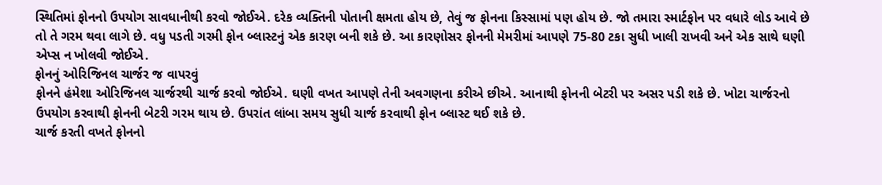સ્થિતિમાં ફોનનો ઉપયોગ સાવધાનીથી કરવો જોઈએ. દરેક વ્યક્તિની પોતાની ક્ષમતા હોય છે, તેવું જ ફોનના કિસ્સામાં પણ હોય છે. જો તમારા સ્માર્ટફોન પર વધારે લોડ આવે છે તો તે ગરમ થવા લાગે છે. વધુ પડતી ગરમી ફોન બ્લાસ્ટનું એક કારણ બની શકે છે. આ કારણોસર ફોનની મેમરીમાં આપણે 75-80 ટકા સુધી ખાલી રાખવી અને એક સાથે ઘણી એપ્સ ન ખોલવી જોઈએ.
ફોનનું ઓરિજિનલ ચાર્જર જ વાપરવું
ફોનને હંમેશા ઓરિજિનલ ચાર્જરથી ચાર્જ કરવો જોઈએ. ઘણી વખત આપણે તેની અવગણના કરીએ છીએ. આનાથી ફોનની બેટરી પર અસર પડી શકે છે. ખોટા ચાર્જરનો ઉપયોગ કરવાથી ફોનની બેટરી ગરમ થાય છે. ઉપરાંત લાંબા સમય સુધી ચાર્જ કરવાથી ફોન બ્લાસ્ટ થઈ શકે છે.
ચાર્જ કરતી વખતે ફોનનો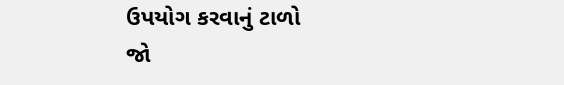ઉપયોગ કરવાનું ટાળો
જો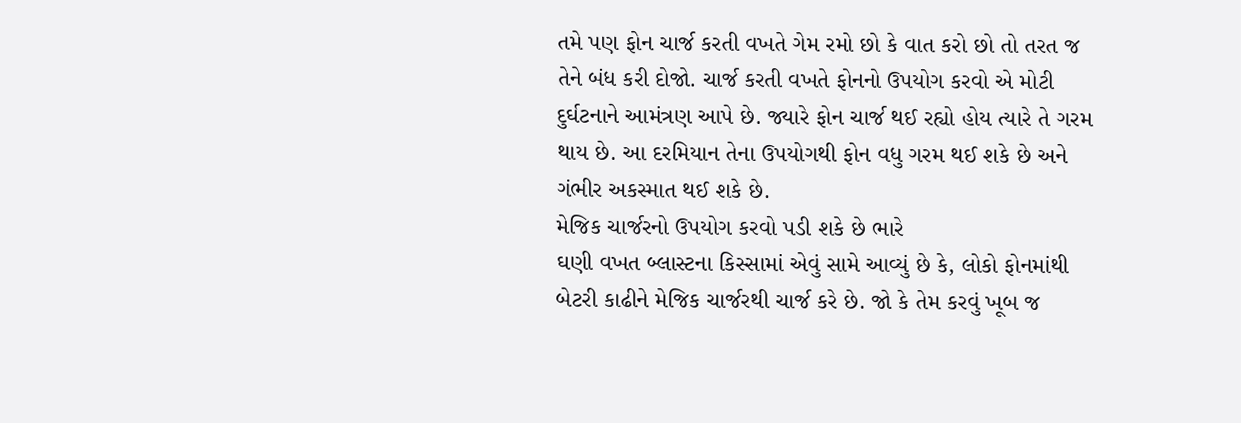તમે પણ ફોન ચાર્જ કરતી વખતે ગેમ રમો છો કે વાત કરો છો તો તરત જ તેને બંધ કરી દોજો. ચાર્જ કરતી વખતે ફોનનો ઉપયોગ કરવો એ મોટી દુર્ઘટનાને આમંત્રણ આપે છે. જ્યારે ફોન ચાર્જ થઈ રહ્યો હોય ત્યારે તે ગરમ થાય છે. આ દરમિયાન તેના ઉપયોગથી ફોન વધુ ગરમ થઈ શકે છે અને ગંભીર અકસ્માત થઈ શકે છે.
મેજિક ચાર્જરનો ઉપયોગ કરવો પડી શકે છે ભારે
ઘણી વખત બ્લાસ્ટના કિસ્સામાં એવું સામે આવ્યું છે કે, લોકો ફોનમાંથી બેટરી કાઢીને મેજિક ચાર્જરથી ચાર્જ કરે છે. જો કે તેમ કરવું ખૂબ જ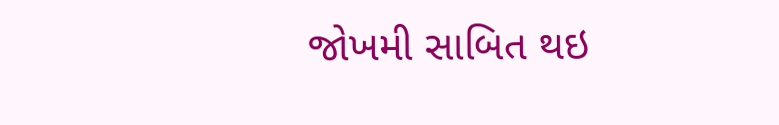જોખમી સાબિત થઇ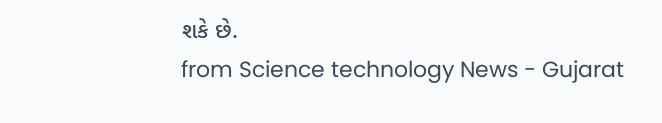શકે છે.
from Science technology News - Gujarat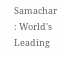Samachar : World's Leading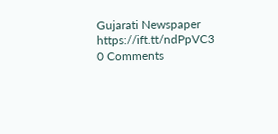Gujarati Newspaper https://ift.tt/ndPpVC3
0 Comments